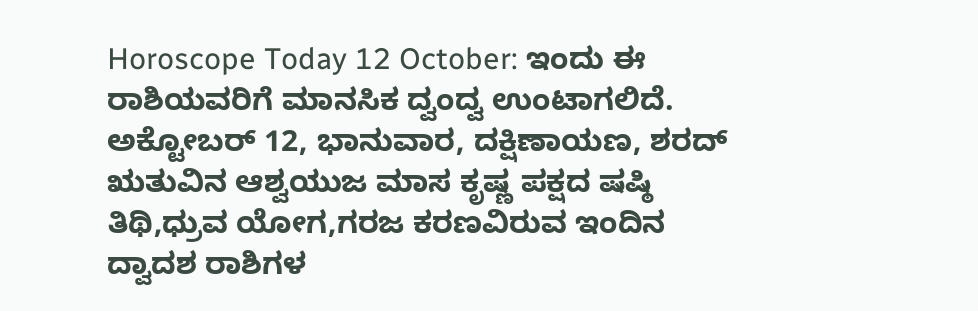Horoscope Today 12 October: ಇಂದು ಈ ರಾಶಿಯವರಿಗೆ ಮಾನಸಿಕ ದ್ವಂದ್ವ ಉಂಟಾಗಲಿದೆ.
ಅಕ್ಟೋಬರ್ 12, ಭಾನುವಾರ, ದಕ್ಷಿಣಾಯಣ, ಶರದ್ ಋತುವಿನ ಆಶ್ವಯುಜ ಮಾಸ ಕೃಷ್ಣ ಪಕ್ಷದ ಷಷ್ಠಿ ತಿಥಿ,ಧ್ರುವ ಯೋಗ,ಗರಜ ಕರಣವಿರುವ ಇಂದಿನ ದ್ವಾದಶ ರಾಶಿಗಳ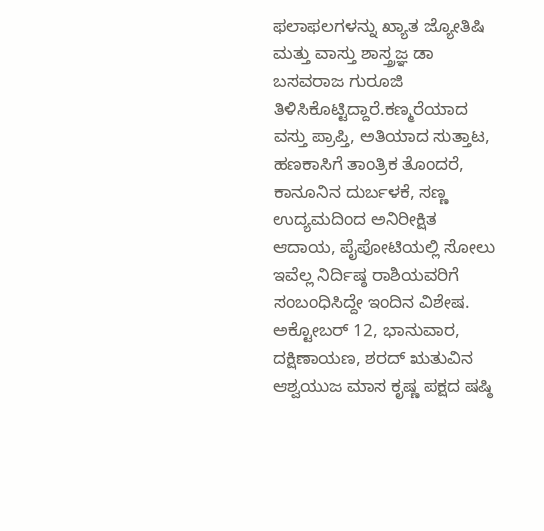ಫಲಾಫಲಗಳನ್ನು ಖ್ಯಾತ ಜ್ಯೋತಿಷಿ ಮತ್ತು ವಾಸ್ತು ಶಾಸ್ತ್ರಜ್ಞ ಡಾ ಬಸವರಾಜ ಗುರೂಜಿ ತಿಳಿಸಿಕೊಟ್ಟಿದ್ದಾರೆ.ಕಣ್ಮರೆಯಾದ ವಸ್ತು ಪ್ರಾಪ್ತಿ, ಅತಿಯಾದ ಸುತ್ತಾಟ, ಹಣಕಾಸಿಗೆ ತಾಂತ್ರಿಕ ತೊಂದರೆ, ಕಾನೂನಿನ ದುರ್ಬಳಕೆ, ಸಣ್ಣ ಉದ್ಯಮದಿಂದ ಅನಿರೀಕ್ಷಿತ ಆದಾಯ, ಪೈಪೋಟಿಯಲ್ಲಿ ಸೋಲು ಇವೆಲ್ಲ ನಿರ್ದಿಷ್ಠ ರಾಶಿಯವರಿಗೆ ಸಂಬಂಧಿಸಿದ್ದೇ ಇಂದಿನ ವಿಶೇಷ.
ಅಕ್ಟೋಬರ್ 12, ಭಾನುವಾರ, ದಕ್ಷಿಣಾಯಣ, ಶರದ್ ಋತುವಿನ ಆಶ್ವಯುಜ ಮಾಸ ಕೃಷ್ಣ ಪಕ್ಷದ ಷಷ್ಠಿ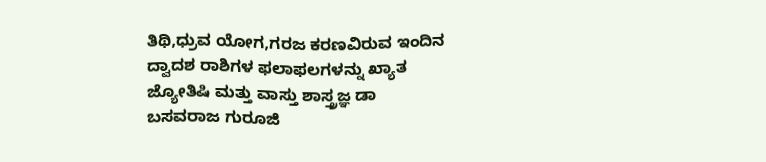ತಿಥಿ,ಧ್ರುವ ಯೋಗ,ಗರಜ ಕರಣವಿರುವ ಇಂದಿನ ದ್ವಾದಶ ರಾಶಿಗಳ ಫಲಾಫಲಗಳನ್ನು ಖ್ಯಾತ ಜ್ಯೋತಿಷಿ ಮತ್ತು ವಾಸ್ತು ಶಾಸ್ತ್ರಜ್ಞ ಡಾ ಬಸವರಾಜ ಗುರೂಜಿ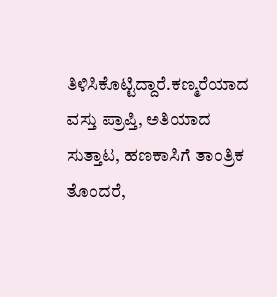ತಿಳಿಸಿಕೊಟ್ಟಿದ್ದಾರೆ.ಕಣ್ಮರೆಯಾದ ವಸ್ತು ಪ್ರಾಪ್ತಿ, ಅತಿಯಾದ ಸುತ್ತಾಟ, ಹಣಕಾಸಿಗೆ ತಾಂತ್ರಿಕ ತೊಂದರೆ,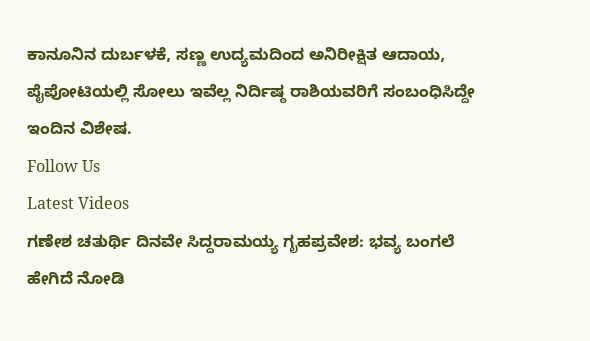ಕಾನೂನಿನ ದುರ್ಬಳಕೆ, ಸಣ್ಣ ಉದ್ಯಮದಿಂದ ಅನಿರೀಕ್ಷಿತ ಆದಾಯ, ಪೈಪೋಟಿಯಲ್ಲಿ ಸೋಲು ಇವೆಲ್ಲ ನಿರ್ದಿಷ್ಠ ರಾಶಿಯವರಿಗೆ ಸಂಬಂಧಿಸಿದ್ದೇ ಇಂದಿನ ವಿಶೇಷ.
Follow Us
Latest Videos
ಗಣೇಶ ಚತುರ್ಥಿ ದಿನವೇ ಸಿದ್ದರಾಮಯ್ಯ ಗೃಹಪ್ರವೇಶ: ಭವ್ಯ ಬಂಗಲೆ ಹೇಗಿದೆ ನೋಡಿ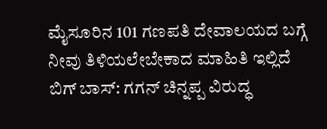ಮೈಸೂರಿನ 101 ಗಣಪತಿ ದೇವಾಲಯದ ಬಗ್ಗೆ ನೀವು ತಿಳಿಯಲೇಬೇಕಾದ ಮಾಹಿತಿ ಇಲ್ಲಿದೆ
ಬಿಗ್ ಬಾಸ್: ಗಗನ್ ಚಿನ್ನಪ್ಪ ವಿರುದ್ಧ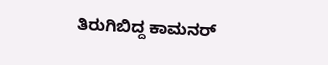ತಿರುಗಿಬಿದ್ದ ಕಾಮನರ್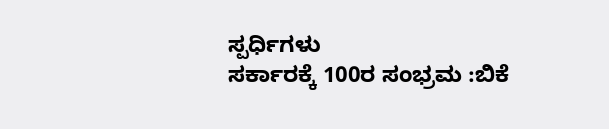ಸ್ಪರ್ಧಿಗಳು
ಸರ್ಕಾರಕ್ಕೆ 100ರ ಸಂಭ್ರಮ :ಬಿಕೆ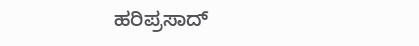ಹರಿಪ್ರಸಾದ್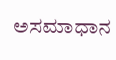ಅಸಮಾಧಾನ